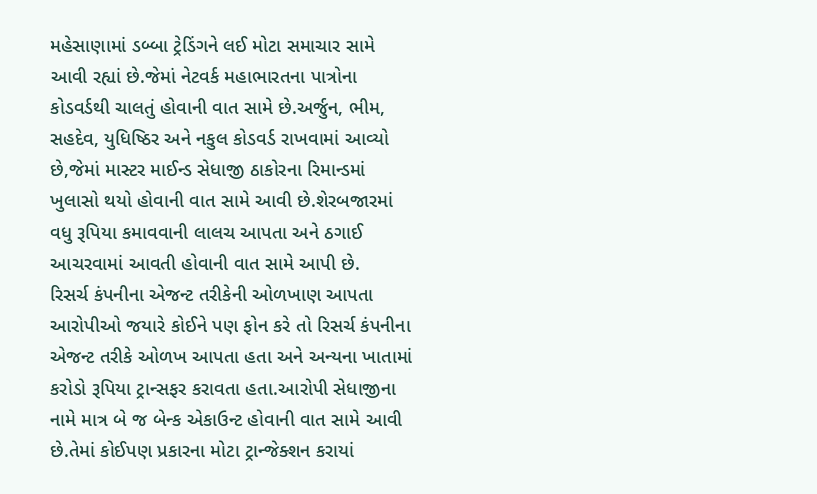મહેસાણામાં ડબ્બા ટ્રેડિંગને લઈ મોટા સમાચાર સામે આવી રહ્યાં છે.જેમાં નેટવર્ક મહાભારતના પાત્રોના કોડવર્ડથી ચાલતું હોવાની વાત સામે છે.અર્જુન, ભીમ, સહદેવ, યુધિષ્ઠિર અને નકુલ કોડવર્ડ રાખવામાં આવ્યો છે,જેમાં માસ્ટર માઈન્ડ સેધાજી ઠાકોરના રિમાન્ડમાં ખુલાસો થયો હોવાની વાત સામે આવી છે.શેરબજારમાં વધુ રૂપિયા કમાવવાની લાલચ આપતા અને ઠગાઈ આચરવામાં આવતી હોવાની વાત સામે આપી છે.
રિસર્ચ કંપનીના એજન્ટ તરીકેની ઓળખાણ આપતા
આરોપીઓ જયારે કોઈને પણ ફોન કરે તો રિસર્ચ કંપનીના એજન્ટ તરીકે ઓળખ આપતા હતા અને અન્યના ખાતામાં કરોડો રૂપિયા ટ્રાન્સફર કરાવતા હતા.આરોપી સેધાજીના નામે માત્ર બે જ બેન્ક એકાઉન્ટ હોવાની વાત સામે આવી છે.તેમાં કોઈપણ પ્રકારના મોટા ટ્રાન્જેક્શન કરાયાં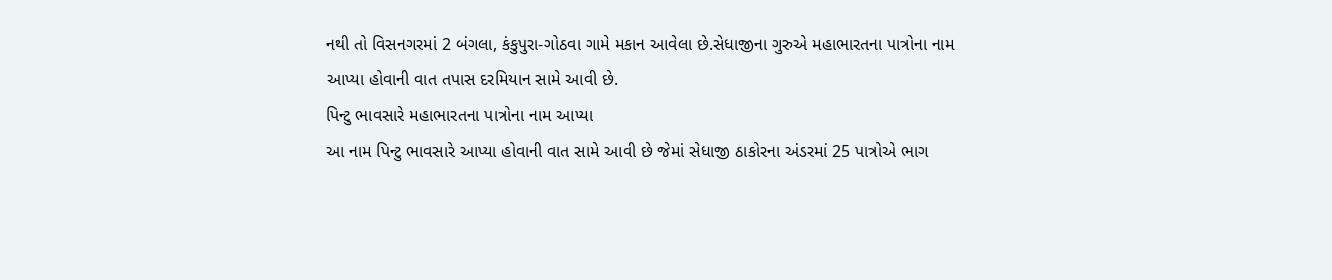નથી તો વિસનગરમાં 2 બંગલા, કંકુપુરા-ગોઠવા ગામે મકાન આવેલા છે.સેધાજીના ગુરુએ મહાભારતના પાત્રોના નામ આપ્યા હોવાની વાત તપાસ દરમિયાન સામે આવી છે.
પિન્ટુ ભાવસારે મહાભારતના પાત્રોના નામ આપ્યા
આ નામ પિન્ટુ ભાવસારે આપ્યા હોવાની વાત સામે આવી છે જેમાં સેધાજી ઠાકોરના અંડરમાં 25 પાત્રોએ ભાગ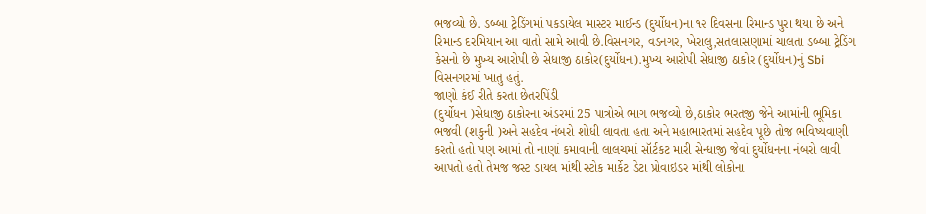ભજવ્યો છે. ડબ્બા ટ્રેડિંગમાં પકડાયેલ માસ્ટર માઈન્ડ (દુર્યોધન)ના ૧૨ દિવસના રિમાન્ડ પુરા થયા છે અને રિમાન્ડ દરમિયાન આ વાતો સામે આવી છે.વિસનગર, વડનગર, ખેરાલુ,સતલાસણામાં ચાલતા ડબ્બા ટ્રેડિંગ કેસનો છે મુખ્ય આરોપી છે સેધાજી ઠાકોર(દુર્યોધન).મુખ્ય આરોપી સેધાજી ઠાકોર (દુર્યોધન)નું Sbi વિસનગરમાં ખાતુ હતું.
જાણો કંઈ રીતે કરતા છેતરપિંડી
(દુર્યોધન )સેધાજી ઠાકોરના અંડરમાં 25 પાત્રોએ ભાગ ભજવ્યો છે,ઠાકોર ભરતજી જેને આમાંની ભૂમિકા ભજવી (શકુની )અને સહદેવ નંબરો શોધી લાવતા હતા અને મહાભારતમાં સહદેવ પૂછે તોજ ભવિષ્યવાણી કરતો હતો પણ આમાં તો નાણાં કમાવાની લાલચમાં સૉર્ટકટ મારી સેન્ધાજી જેવાં દુર્યોધનના નંબરો લાવી આપતો હતો તેમજ જસ્ટ ડાયલ માંથી સ્ટોક માર્કેટ ડેટા પ્રોવાઇડર માંથી લોકોના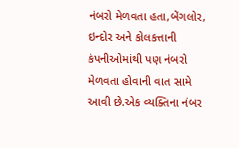નંબરો મેળવતા હતા,બેંગલોર, ઇન્દોર અને કોલકત્તાની કંપનીઓમાંથી પણ નંબરો મેળવતા હોવાની વાત સામે આવી છે.એક વ્યક્તિના નંબર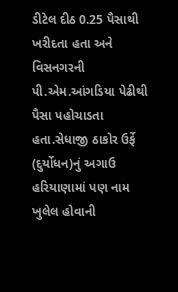ડીટેલ દીઠ 0.25 પૈસાથી ખરીદતા હતા અને વિસનગરની પી.એમ.આંગડિયા પેઢીથી પૈસા પહોચાડતા હતા.સેધાજી ઠાકોર ઉર્ફે (દુર્યોધન)નું અગાઉ હરિયાણામાં પણ નામ ખુલેલ હોવાની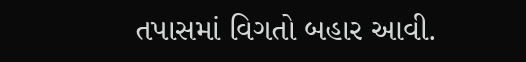તપાસમાં વિગતો બહાર આવી.